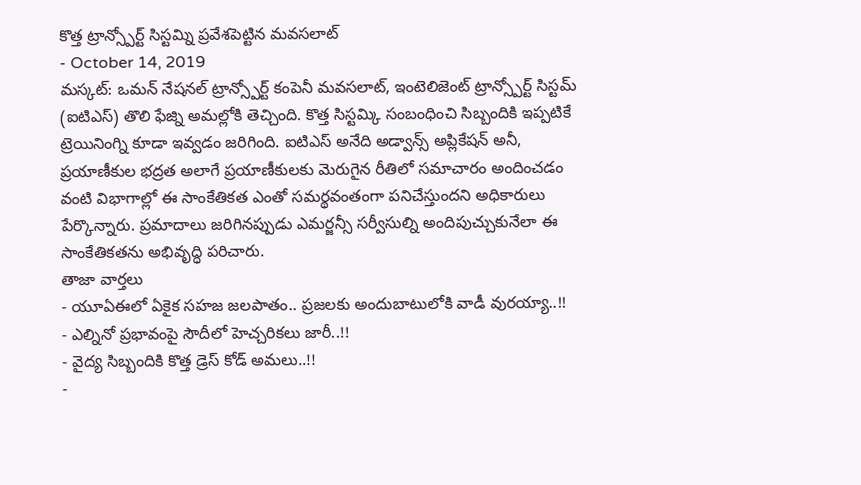కొత్త ట్రాన్స్పోర్ట్ సిస్టమ్ని ప్రవేశపెట్టిన మవసలాట్
- October 14, 2019
మస్కట్: ఒమన్ నేషనల్ ట్రాన్స్పోర్ట్ కంపెనీ మవసలాట్, ఇంటెలిజెంట్ ట్రాన్స్పోర్ట్ సిస్టమ్ (ఐటిఎస్) తొలి ఫేజ్ని అమల్లోకి తెచ్చింది. కొత్త సిస్టమ్కి సంబంధించి సిబ్బందికి ఇప్పటికే ట్రెయినింగ్ని కూడా ఇవ్వడం జరిగింది. ఐటిఎస్ అనేది అడ్వాన్స్ అప్లికేషన్ అనీ, ప్రయాణీకుల భద్రత అలాగే ప్రయాణీకులకు మెరుగైన రీతిలో సమాచారం అందించడం వంటి విభాగాల్లో ఈ సాంకేతికత ఎంతో సమర్థవంతంగా పనిచేస్తుందని అధికారులు పేర్కొన్నారు. ప్రమాదాలు జరిగినప్పుడు ఎమర్జన్సీ సర్వీసుల్ని అందిపుచ్చుకునేలా ఈ సాంకేతికతను అభివృద్ధి పరిచారు.
తాజా వార్తలు
- యూఏఈలో ఏకైక సహజ జలపాతం.. ప్రజలకు అందుబాటులోకి వాడీ వురయ్యా..!!
- ఎల్నినో ప్రభావంపై సౌదీలో హెచ్చరికలు జారీ..!!
- వైద్య సిబ్బందికి కొత్త డ్రెస్ కోడ్ అమలు..!!
-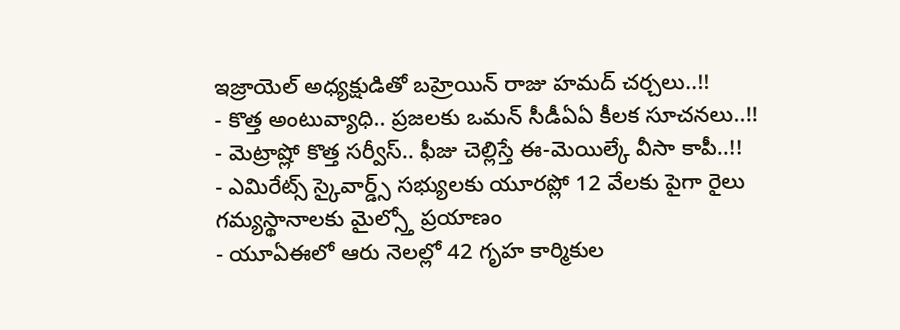ఇజ్రాయెల్ అధ్యక్షుడితో బహ్రెయిన్ రాజు హమద్ చర్చలు..!!
- కొత్త అంటువ్యాధి.. ప్రజలకు ఒమన్ సీడీఏఏ కీలక సూచనలు..!!
- మెట్రాష్లో కొత్త సర్వీస్.. ఫీజు చెల్లిస్తే ఈ-మెయిల్కే వీసా కాపీ..!!
- ఎమిరేట్స్ స్కైవార్డ్స్ సభ్యులకు యూరప్లో 12 వేలకు పైగా రైలు గమ్యస్థానాలకు మైల్స్తో ప్రయాణం
- యూఏఈలో ఆరు నెలల్లో 42 గృహ కార్మికుల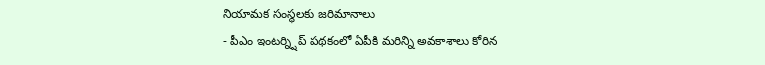నియామక సంస్థలకు జరిమానాలు
- పీఎం ఇంటర్న్షిప్ పథకంలో ఏపీకి మరిన్ని అవకాశాలు కోరిన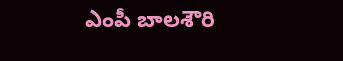ఎంపీ బాలశౌరి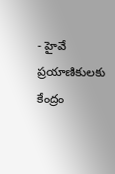- హైవే ప్రయాణికులకు కేంద్రం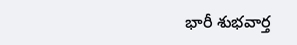భారీ శుభవార్త